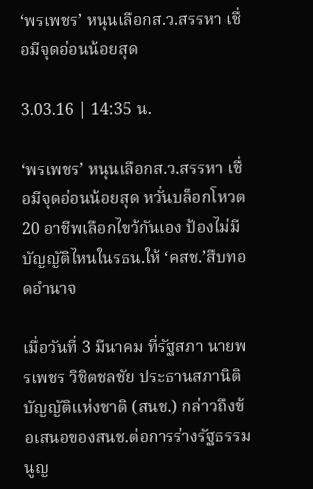‘พรเพชร’ หนุนเลือกส.ว.สรรหา เชื่อมีจุดอ่อนน้อยสุด

3.03.16 | 14:35 น.

‘พรเพชร’ หนุนเลือกส.ว.สรรหา เชื่อมีจุดอ่อนน้อยสุด หวั่นบล็อกโหวต 20 อาชีพเลือกไขว้กันเอง ป้องไม่มีบัญญัติไหนในรธน.ให้ ‘คสช.’สืบทอดอำนาจ

เมื่อวันที่ 3 มีนาคม ที่รัฐสภา นายพรเพชร วิชิตชลชัย ประธานสภานิติบัญญัติแห่งชาติ (สนช.) กล่าวถึงข้อเสนอของสนช.ต่อการร่างรัฐธรรมนูญ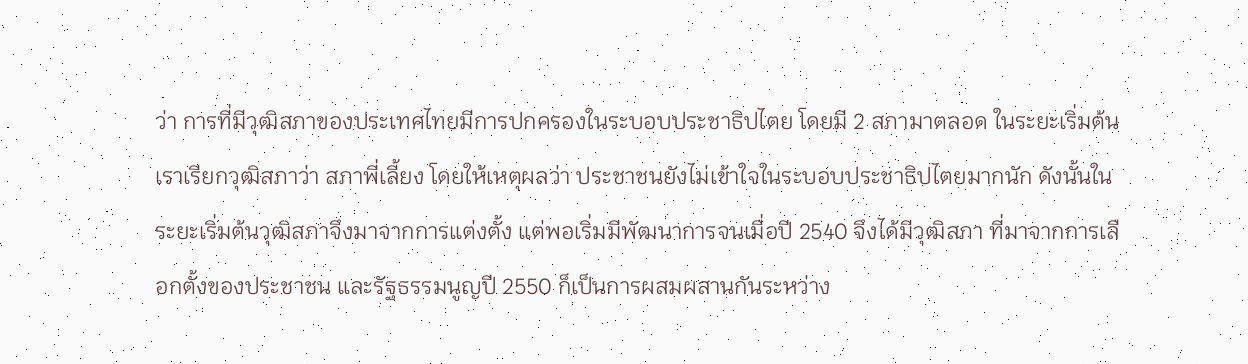ว่า การที่มีวุฒิสภาของประเทศไทยมีการปกครองในระบอบประชาธิปไตย โดยมี 2 สภามาตลอด ในระยะเริ่มต้นเราเรียกวุฒิสภาว่า สภาพี่เลี้ยง โดยให้เหตุผลว่า ประชาชนยังไม่เข้าใจในระบอบประชาธิปไตยมากนัก ดังนั้นในระยะเริ่มต้นวุฒิสภาจึงมาจากการแต่งตั้ง แต่พอเริ่มมีพัฒนาการจนเมื่อปี 2540 จึงได้มีวุฒิสภา ที่มาจากการเลือกตั้งของประชาชน และรัฐธรรมนูญปี 2550 ก็เป็นการผสมผสานกันระหว่าง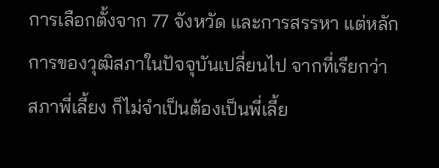การเลือกตั้งจาก 77 จังหวัด และการสรรหา แต่หลักการของวุฒิสภาในปัจจุบันเปลี่ยนไป จากที่เรียกว่า สภาพี่เลี้ยง ก็ไม่จำเป็นต้องเป็นพี่เลี้ย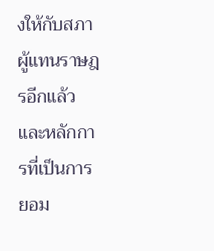งให้กับสภาผู้แทนราษฎรอีกแล้ว และหลักการที่เป็นการยอม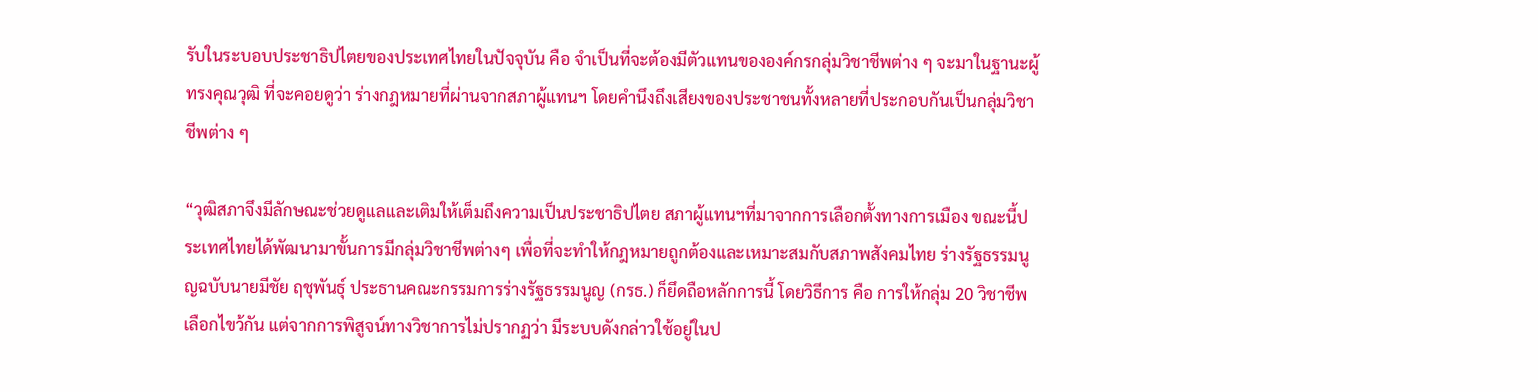รับในระบอบประชาธิปไตยของประเทศไทยในปัจจุบัน คือ จำเป็นที่จะต้องมีตัวแทนขององค์กรกลุ่มวิชาชีพต่าง ๆ จะมาในฐานะผู้ทรงคุณวุฒิ ที่จะคอยดูว่า ร่างกฎหมายที่ผ่านจากสภาผู้แทนฯ โดยคำนึงถึงเสียงของประชาชนทั้งหลายที่ประกอบกันเป็นกลุ่มวิชาชีพต่าง ๆ

“วุฒิสภาจึงมีลักษณะช่วยดูแลและเติมให้เต็มถึงความเป็นประชาธิปไตย สภาผู้แทนฯที่มาจากการเลือกตั้งทางการเมือง ขณะนี้ประเทศไทยได้พัฒนามาขั้นการมีกลุ่มวิชาชีพต่างๆ เพื่อที่จะทำให้กฎหมายถูกต้องและเหมาะสมกับสภาพสังคมไทย ร่างรัฐธรรมนูญฉบับนายมีชัย ฤชุพันธุ์ ประธานคณะกรรมการร่างรัฐธรรมนูญ (กรธ.) ก็ยึดถือหลักการนี้ โดยวิธีการ คือ การให้กลุ่ม 20 วิชาชีพเลือกไขว้กัน แต่จากการพิสูจน์ทางวิชาการไม่ปรากฏว่า มีระบบดังกล่าวใช้อยู่ในป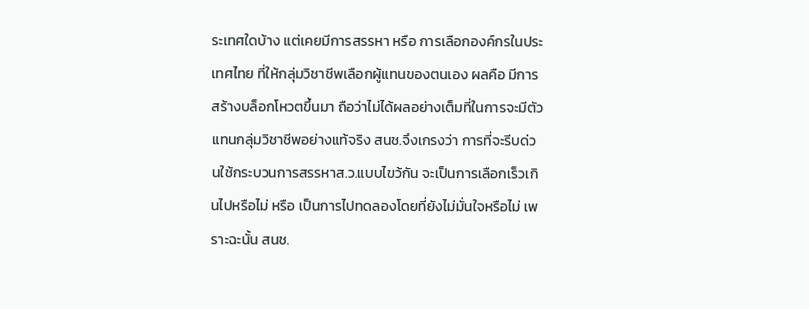ระเทศใดบ้าง แต่เคยมีการสรรหา หรือ การเลือกองค์กรในประเทศไทย ที่ให้กลุ่มวิชาชีพเลือกผู้แทนของตนเอง ผลคือ มีการสร้างบล็อกโหวตขึ้นมา ถือว่าไม่ได้ผลอย่างเต็มที่ในการจะมีตัวแทนกลุ่มวิชาชีพอย่างแท้จริง สนช.จึงเกรงว่า การที่จะรีบด่วนใช้กระบวนการสรรหาส.ว.แบบไขว้กัน จะเป็นการเลือกเร็วเกินไปหรือไม่ หรือ เป็นการไปทดลองโดยที่ยังไม่มั่นใจหรือไม่ เพราะฉะนั้น สนช.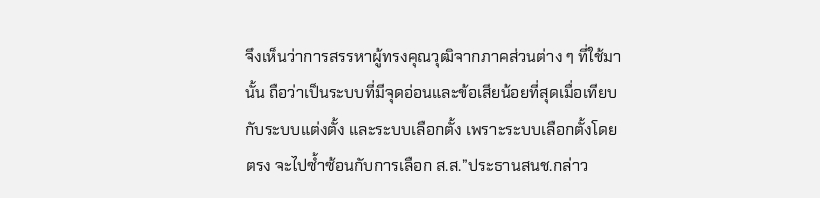จึงเห็นว่าการสรรหาผู้ทรงคุณวุฒิจากภาคส่วนต่าง ๆ ที่ใช้มานั้น ถือว่าเป็นระบบที่มีจุดอ่อนและข้อเสียน้อยที่สุดเมื่อเทียบกับระบบแต่งตั้ง และระบบเลือกตั้ง เพราะระบบเลือกตั้งโดยตรง จะไปซ้ำซ้อนกับการเลือก ส.ส.”ประธานสนช.กล่าว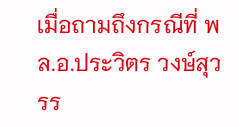เมื่อถามถึงกรณีที่ พล.อ.ประวิตร วงษ์สุวรร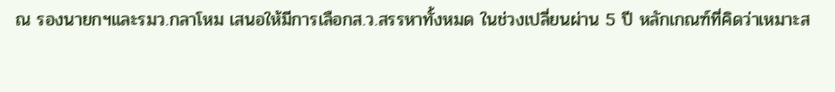ณ รองนายกฯและรมว.กลาโหม เสนอให้มีการเลือกส.ว.สรรหาทั้งหมด ในช่วงเปลี่ยนผ่าน 5 ปี หลักเกณฑ์ที่คิดว่าเหมาะส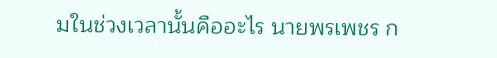มในช่วงเวลานั้นคืออะไร นายพรเพชร ก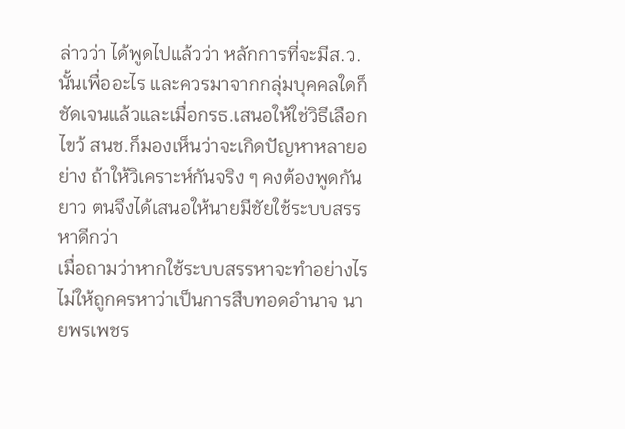ล่าวว่า ได้พูดไปแล้วว่า หลักการที่จะมีส.ว.นั้นเพื่ออะไร และควรมาจากกลุ่มบุคคลใดก็ชัดเจนแล้วและเมื่อกรธ.เสนอให้ใช่วิธีเลือกไขว้ สนช.ก็มองเห็นว่าจะเกิดปัญหาหลายอย่าง ถ้าให้วิเคราะห์กันจริง ๆ คงต้องพูดกันยาว ตนจึงได้เสนอให้นายมีชัยใช้ระบบสรรหาดีกว่า
เมื่อถามว่าหากใช้ระบบสรรหาจะทำอย่างไร ไม่ให้ถูกครหาว่าเป็นการสืบทอดอำนาจ นายพรเพชร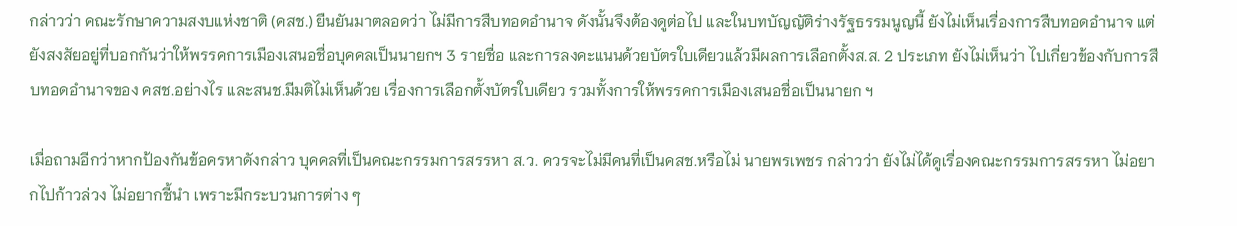กล่าวว่า คณะรักษาความสงบแห่งชาติ (คสช.) ยืนยันมาตลอดว่า ไม่มีการสืบทอดอำนาจ ดังนั้นจึงต้องดูต่อไป และในบทบัญญัติร่างรัฐธรรมนูญนี้ ยังไม่เห็นเรื่องการสืบทอดอำนาจ แต่ยังสงสัยอยู่ที่บอกกันว่าให้พรรคการเมืองเสนอชื่อบุคคลเป็นนายกฯ 3 รายชื่อ และการลงคะแนนด้วยบัตรใบเดียวแล้วมีผลการเลือกตั้งส.ส. 2 ประเภท ยังไม่เห็นว่า ไปเกี่ยวข้องกับการสืบทอดอำนาจของ คสช.อย่างไร และสนช.มีมติไม่เห็นด้วย เรื่องการเลือกตั้งบัตรใบเดียว รวมทั้งการให้พรรคการเมืองเสนอชื่อเป็นนายก ฯ

เมื่อถามอีกว่าหากป้องกันข้อครหาดังกล่าว บุคคลที่เป็นคณะกรรมการสรรหา ส.ว. ควรจะไม่มีคนที่เป็นคสช.หรือไม่ นายพรเพชร กล่าวว่า ยังไม่ได้ดูเรื่องคณะกรรมการสรรหา ไม่อยากไปก้าวล่วง ไม่อยากชี้นำ เพราะมีกระบวนการต่าง ๆ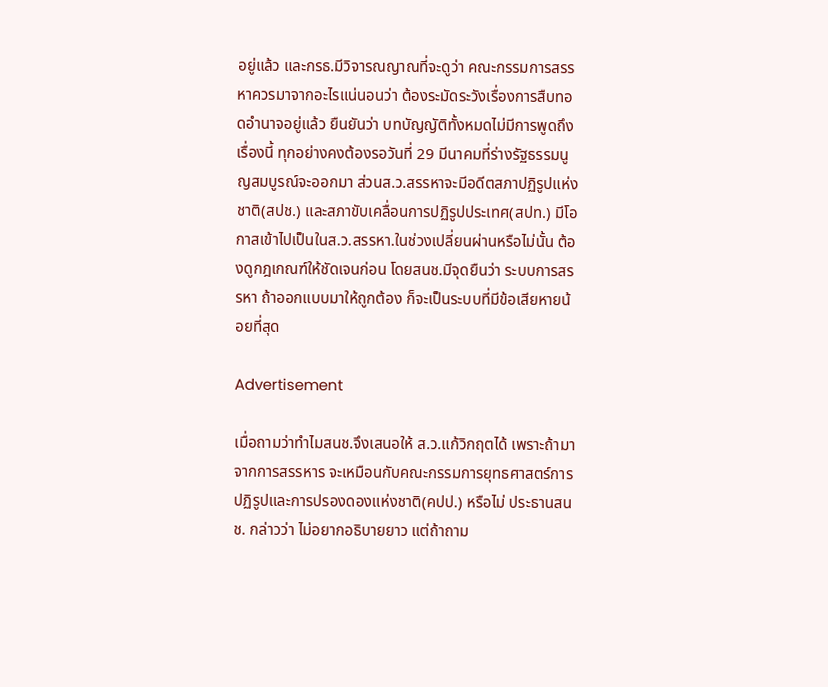อยู่แล้ว และกรธ.มีวิจารณญาณที่จะดูว่า คณะกรรมการสรรหาควรมาจากอะไรแน่นอนว่า ต้องระมัดระวังเรื่องการสืบทอดอำนาจอยู่แล้ว ยืนยันว่า บทบัญญัติทั้งหมดไม่มีการพูดถึงเรื่องนี้ ทุกอย่างคงต้องรอวันที่ 29 มีนาคมที่ร่างรัฐธรรมนูญสมบูรณ์จะออกมา ส่วนส.ว.สรรหาจะมีอดีตสภาปฏิรูปแห่งชาติ(สปช.) และสภาขับเคลื่อนการปฏิรูปประเทศ(สปท.) มีโอกาสเข้าไปเป็นในส.ว.สรรหา.ในช่วงเปลี่ยนผ่านหรือไม่นั้น ต้องดูกฎเกณฑ์ให้ชัดเจนก่อน โดยสนช.มีจุดยืนว่า ระบบการสรรหา ถ้าออกแบบมาให้ถูกต้อง ก็จะเป็นระบบที่มีข้อเสียหายน้อยที่สุด

Advertisement

เมื่อถามว่าทำไมสนช.จึงเสนอให้ ส.ว.แก้วิกฤตได้ เพราะถ้ามาจากการสรรหาร จะเหมือนกับคณะกรรมการยุทธศาสตร์การปฏิรูปและการปรองดองแห่งชาติ(คปป.) หรือไม่ ประธานสนช. กล่าวว่า ไม่อยากอธิบายยาว แต่ถ้าถาม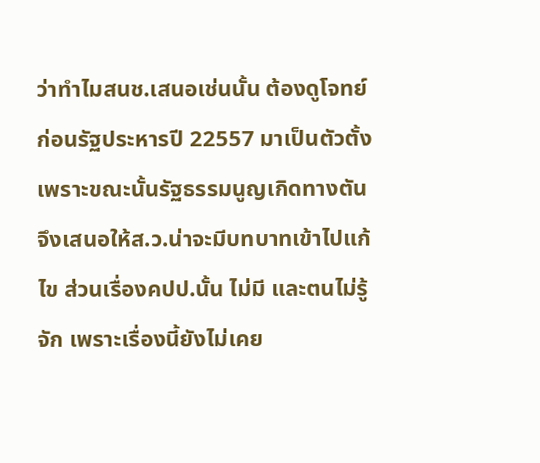ว่าทำไมสนช.เสนอเช่นนั้น ต้องดูโจทย์ก่อนรัฐประหารปี 22557 มาเป็นตัวตั้ง เพราะขณะนั้นรัฐธรรมนูญเกิดทางตัน จึงเสนอให้ส.ว.น่าจะมีบทบาทเข้าไปแก้ไข ส่วนเรื่องคปป.นั้น ไม่มี และตนไม่รู้จัก เพราะเรื่องนี้ยังไม่เคย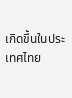เกิดขึ้นในประเทศไทย